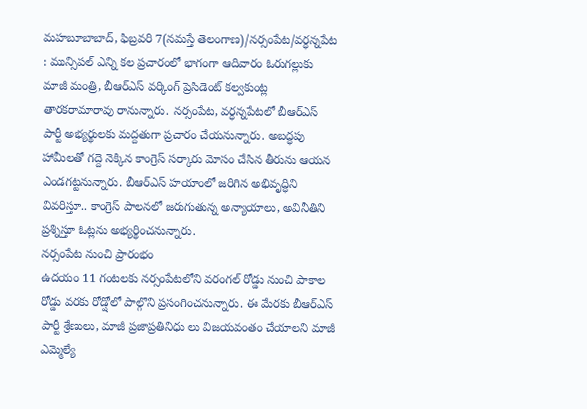మహబూబాబాద్, ఫిబ్రవరి 7(నమస్తే తెలంగాణ)/నర్సంపేట/వర్ధన్నపేట : మున్సిపల్ ఎన్ని కల ప్రచారంలో భాగంగా ఆదివారం ఓరుగల్లుకు మాజీ మంత్రి, బీఆర్ఎస్ వర్కింగ్ ప్రెసిడెంట్ కల్వకుంట్ల తారకరామారావు రానున్నారు. నర్సంపేట, వర్ధన్నపేటలో బీఆర్ఎస్ పార్టీ అభ్యర్థులకు మద్దతుగా ప్రచారం చేయనున్నారు. అబద్ధపు హామీలతో గద్దె నెక్కిన కాంగ్రెస్ సర్కారు మోసం చేసిన తీరును ఆయన ఎండగట్టనున్నారు. బీఆర్ఎస్ హయాంలో జరిగిన అభివృద్ధిని వివరిస్తూ.. కాంగ్రెస్ పాలనలో జరుగుతున్న అన్యాయాలు, అవినీతిని ప్రశ్నిస్తూ ఓట్లను అభ్యర్థించనున్నారు.
నర్సంపేట నుంచి ప్రారంభం
ఉదయం 11 గంటలకు నర్సంపేటలోని వరంగల్ రోడ్డు నుంచి పాకాల రోడ్డు వరకు రోడ్షోలో పాల్గొని ప్రసంగించనున్నారు. ఈ మేరకు బీఆర్ఎస్ పార్టీ శ్రేణులు, మాజీ ప్రజాప్రతినిధు లు విజయవంతం చేయాలని మాజీ ఎమ్మెల్యే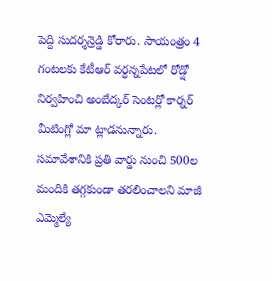పెద్ది సుదర్శన్రెడ్డి కోరారు. సాయంత్రం 4 గంటలకు కేటీఆర్ వర్ధన్నపేటలో రోడ్షో నిర్వహించి అంబేద్కర్ సెంటర్లో కార్నర్ మీటింగ్లో మా ట్లాడనున్నారు. సమావేశానికి ప్రతి వార్డు నుంచి 500ల మందికి తగ్గకుండా తరలించాలని మాజీ ఎమ్మెల్యే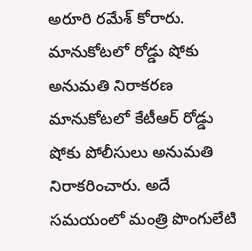అరూరి రమేశ్ కోరారు.
మానుకోటలో రోడ్డు షోకు అనుమతి నిరాకరణ
మానుకోటలో కేటీఆర్ రోడ్డు షోకు పోలీసులు అనుమతి నిరాకరించారు. అదే సమయంలో మంత్రి పొంగులేటి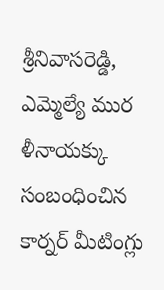శ్రీనివాసరెడ్డి, ఎమ్మెల్యే ముర ళీనాయక్కు సంబంధించిన కార్నర్ మీటింగ్లు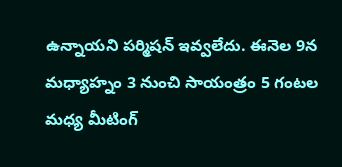ఉన్నాయని పర్మిషన్ ఇవ్వలేదు. ఈనెల 9న మధ్యాహ్నం 3 నుంచి సాయంత్రం 5 గంటల మధ్య మీటింగ్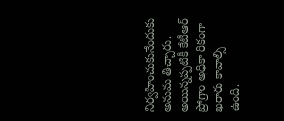నిర్వహించుకునేందుకు అనుమ తిచ్చారు. అయిన్నప్పటికీ కేటీఆర్ ప్రోగ్రాం అధికా రికంగా ఖరారు కావాల్సి ఉంది.